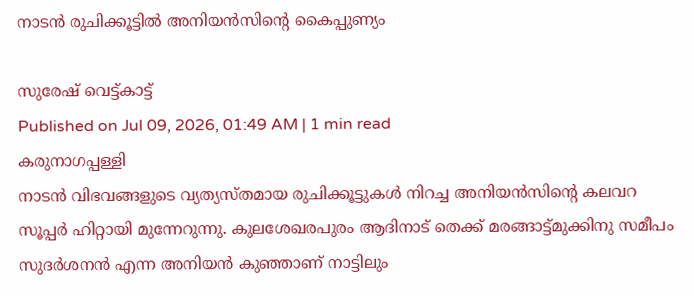നാടൻ രുചിക്കൂട്ടിൽ അനിയൻസിന്റെ കൈപ്പുണ്യം

സുരേഷ് വെട്ട്കാട്ട്
Published on Jul 09, 2026, 01:49 AM | 1 min read
കരുനാഗപ്പള്ളി
നാടൻ വിഭവങ്ങളുടെ വ്യത്യസ്തമായ രുചിക്കൂട്ടുകൾ നിറച്ച അനിയൻസിന്റെ കലവറ സൂപ്പർ ഹിറ്റായി മുന്നേറുന്നു. കുലശേഖരപുരം ആദിനാട് തെക്ക് മരങ്ങാട്ട്മുക്കിനു സമീപം സുദർശനൻ എന്ന അനിയൻ കുഞ്ഞാണ് നാട്ടിലും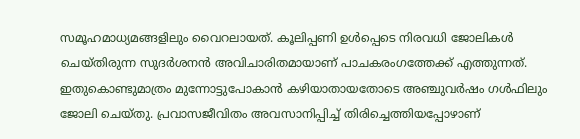സമൂഹമാധ്യമങ്ങളിലും വൈറലായത്. കൂലിപ്പണി ഉൾപ്പെടെ നിരവധി ജോലികൾ ചെയ്തിരുന്ന സുദർശനൻ അവിചാരിതമായാണ് പാചകരംഗത്തേക്ക് എത്തുന്നത്. ഇതുകൊണ്ടുമാത്രം മുന്നോട്ടുപോകാൻ കഴിയാതായതോടെ അഞ്ചുവർഷം ഗൾഫിലും ജോലി ചെയ്തു. പ്രവാസജീവിതം അവസാനിപ്പിച്ച് തിരിച്ചെത്തിയപ്പോഴാണ്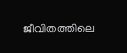ജീവിതത്തിലെ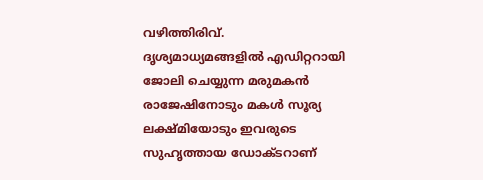വഴിത്തിരിവ്. ദൃശ്യമാധ്യമങ്ങളിൽ എഡിറ്ററായി ജോലി ചെയ്യുന്ന മരുമകൻ രാജേഷിനോടും മകൾ സൂര്യ ലക്ഷ്മിയോടും ഇവരുടെ സുഹൃത്തായ ഡോക്ടറാണ്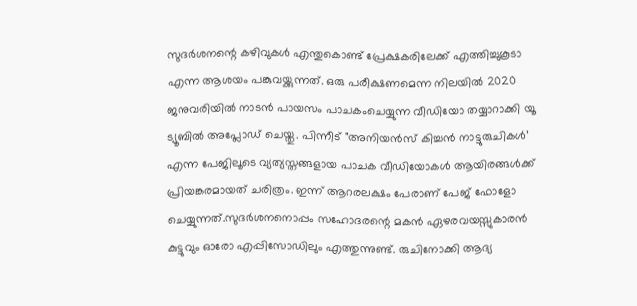സുദർശനന്റെ കഴിവുകൾ എന്തുകൊണ്ട് പ്രേക്ഷകരിലേക്ക് എത്തിച്ചുകൂടാ എന്ന ആശയം പങ്കുവയ്ക്കുന്നത്. ഒരു പരീക്ഷണമെന്ന നിലയിൽ 2020 ജനുവരിയിൽ നാടൻ പായസം പാചകംചെയ്യുന്ന വീഡിയോ തയ്യാറാക്കി യൂ ട്യൂബിൽ അപ്ലോഡ് ചെയ്തു. പിന്നീട് "അനിയൻസ് കിച്ചൻ നാട്ടുരുചികൾ’ എന്ന പേജിലൂടെ വ്യത്യസ്തങ്ങളായ പാചക വീഡിയോകൾ ആയിരങ്ങൾക്ക് പ്രിയങ്കരമായത് ചരിത്രം. ഇന്ന് ആറരലക്ഷം പേരാണ് പേജ് ഫോളോ ചെയ്യുന്നത്.സുദർശനനൊപ്പം സഹോദരന്റെ മകൻ ഏഴരവയസ്സുകാരൻ കുട്ടുവും ഓരോ എപ്പിസോഡിലും എത്തുന്നുണ്ട്. രുചിനോക്കി ആദ്യ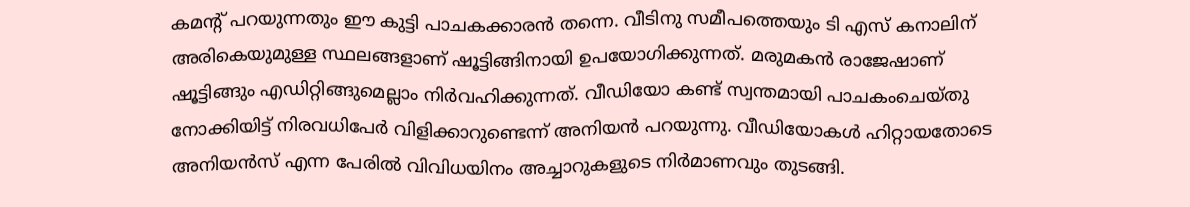കമന്റ് പറയുന്നതും ഈ കുട്ടി പാചകക്കാരൻ തന്നെ. വീടിനു സമീപത്തെയും ടി എസ് കനാലിന് അരികെയുമുള്ള സ്ഥലങ്ങളാണ് ഷൂട്ടിങ്ങിനായി ഉപയോഗിക്കുന്നത്. മരുമകൻ രാജേഷാണ് ഷൂട്ടിങ്ങും എഡിറ്റിങ്ങുമെല്ലാം നിർവഹിക്കുന്നത്. വീഡിയോ കണ്ട് സ്വന്തമായി പാചകംചെയ്തു നോക്കിയിട്ട് നിരവധിപേർ വിളിക്കാറുണ്ടെന്ന് അനിയൻ പറയുന്നു. വീഡിയോകൾ ഹിറ്റായതോടെ അനിയൻസ് എന്ന പേരിൽ വിവിധയിനം അച്ചാറുകളുടെ നിർമാണവും തുടങ്ങി.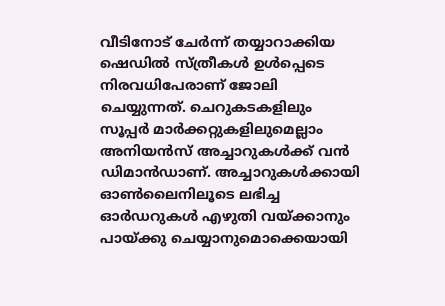വീടിനോട് ചേർന്ന് തയ്യാറാക്കിയ ഷെഡിൽ സ്ത്രീകൾ ഉൾപ്പെടെ നിരവധിപേരാണ് ജോലി ചെയ്യുന്നത്. ചെറുകടകളിലും സൂപ്പർ മാർക്കറ്റുകളിലുമെല്ലാം അനിയൻസ് അച്ചാറുകൾക്ക് വൻ ഡിമാൻഡാണ്. അച്ചാറുകൾക്കായി ഓൺലൈനിലൂടെ ലഭിച്ച ഓർഡറുകൾ എഴുതി വയ്ക്കാനും പായ്ക്കു ചെയ്യാനുമൊക്കെയായി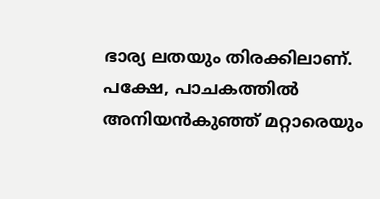ഭാര്യ ലതയും തിരക്കിലാണ്. പക്ഷേ, പാചകത്തിൽ അനിയൻകുഞ്ഞ് മറ്റാരെയും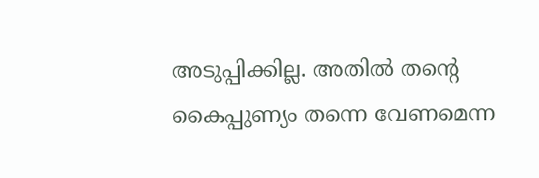അടുപ്പിക്കില്ല. അതിൽ തന്റെ കൈപ്പുണ്യം തന്നെ വേണമെന്ന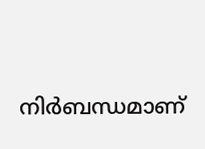നിർബന്ധമാണ്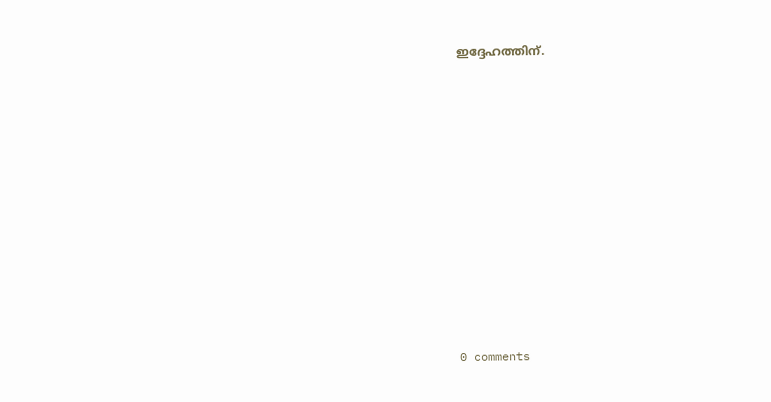ഇദ്ദേഹത്തിന്.










0 comments